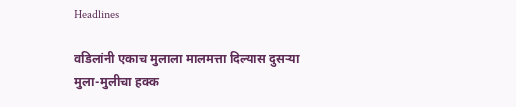Headlines

वडिलांनी एकाच मुलाला मालमत्ता दिल्यास दुसऱ्या मुला-मुलीचा हक्क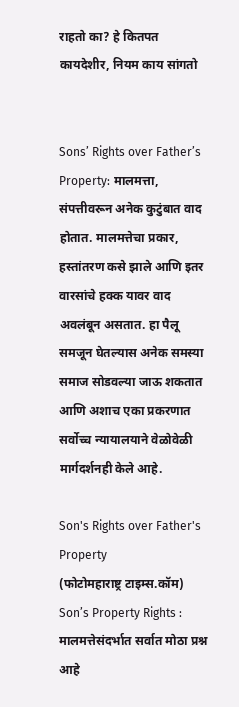राहतो का? हे कितपत कायदेशीर, नियम काय सांगतो


Sons’ Rights over Father’s Property: मालमत्ता, संपत्तीवरून अनेक कुटुंबात वाद होतात. मालमत्तेचा प्रकार, हस्तांतरण कसे झाले आणि इतर वारसांचे हक्क यावर वाद अवलंबून असतात. हा पैलू समजून घेतल्यास अनेक समस्या समाज सोडवल्या जाऊ शकतात आणि अशाच एका प्रकरणात सर्वोच्च न्यायालयाने वेळोवेळी मार्गदर्शनही केले आहे.

Son's Rights over Father's Property
(फोटोमहाराष्ट्र टाइम्स.कॉम)
Son’s Property Rights : मालमत्तेसंदर्भात सर्वात मोठा प्रश्न आहे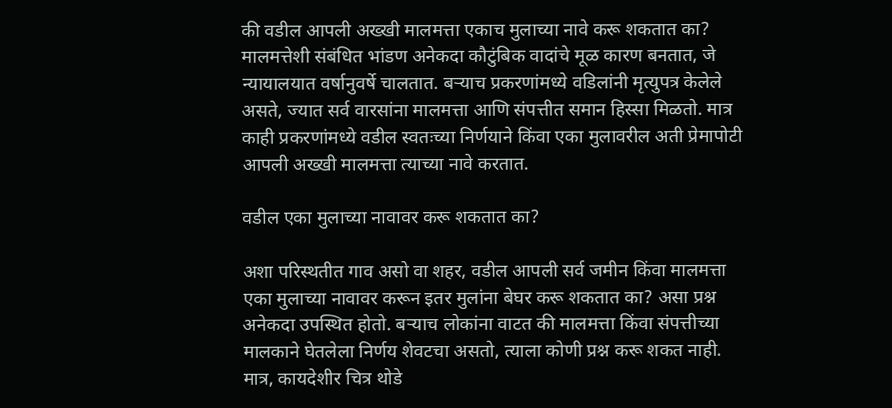की वडील आपली अख्खी मालमत्ता एकाच मुलाच्या नावे करू शकतात का? मालमत्तेशी संबंधित भांडण अनेकदा कौटुंबिक वादांचे मूळ कारण बनतात, जे न्यायालयात वर्षानुवर्षे चालतात. बऱ्याच प्रकरणांमध्ये वडिलांनी मृत्युपत्र केलेले असते, ज्यात सर्व वारसांना मालमत्ता आणि संपत्तीत समान हिस्सा मिळतो. मात्र काही प्रकरणांमध्ये वडील स्वतःच्या निर्णयाने किंवा एका मुलावरील अती प्रेमापोटी आपली अख्खी मालमत्ता त्याच्या नावे करतात.

वडील एका मुलाच्या नावावर करू शकतात का?

अशा परिस्थतीत गाव असो वा शहर, वडील आपली सर्व जमीन किंवा मालमत्ता एका मुलाच्या नावावर करून इतर मुलांना बेघर करू शकतात का? असा प्रश्न अनेकदा उपस्थित होतो. बऱ्याच लोकांना वाटत की मालमत्ता किंवा संपत्तीच्या मालकाने घेतलेला निर्णय शेवटचा असतो, त्याला कोणी प्रश्न करू शकत नाही. मात्र, कायदेशीर चित्र थोडे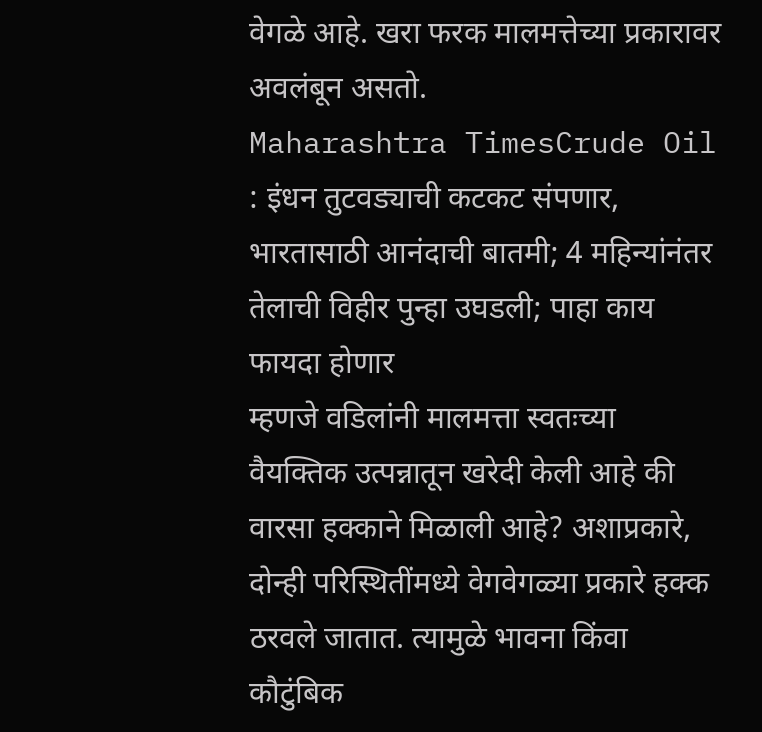वेगळे आहे. खरा फरक मालमत्तेच्या प्रकारावर अवलंबून असतो.
Maharashtra TimesCrude Oil : इंधन तुटवड्याची कटकट संपणार, भारतासाठी आनंदाची बातमी; 4 महिन्यांनंतर तेलाची विहीर पुन्हा उघडली; पाहा काय फायदा होणार
म्हणजे वडिलांनी मालमत्ता स्वतःच्या वैयक्तिक उत्पन्नातून खरेदी केली आहे की वारसा हक्काने मिळाली आहे? अशाप्रकारे, दोन्ही परिस्थितींमध्ये वेगवेगळ्या प्रकारे हक्क ठरवले जातात. त्यामुळे भावना किंवा कौटुंबिक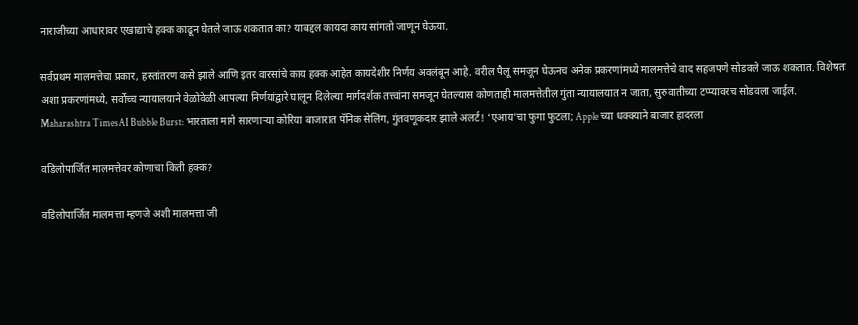नाराजीच्या आधारावर एखाद्याचे हक्क काढून घेतले जाऊ शकतात का? याबद्दल कायदा काय सांगतो जाणून घेऊया.

सर्वप्रथम मालमत्तेचा प्रकार, हस्तांतरण कसे झाले आणि इतर वारसांचे काय हक्क आहेत कायदेशीर निर्णय अवलंबून आहे. वरील पैलू समजून घेऊनच अनेक प्रकरणांमध्ये मालमत्तेचे वाद सहजपणे सोडवले जाऊ शकतात. विशेषतः अशा प्रकरणांमध्ये, सर्वोच्च न्यायालयाने वेळोवेळी आपल्या निर्णयांद्वारे घालून दिलेल्या मार्गदर्शक तत्त्वांना समजून घेतल्यास कोणताही मालमत्तेतील गुंता न्यायालयात न जाता, सुरुवातीच्या टप्प्यावरच सोडवला जाईल.
Maharashtra TimesAI Bubble Burst: भारताला मागे सारणाऱ्या कोरिया बाजारात पॅनिक सेलिंग, गुंतवणूकदार झाले अलर्ट! ‘एआय’चा फुगा फुटला; Apple च्या धक्क्याने बाजार हादरला

वडिलोपार्जित मालमत्तेवर कोणाचा किती हक्क?

वडिलोपार्जित मालमत्ता म्हणजे अशी मालमत्ता जी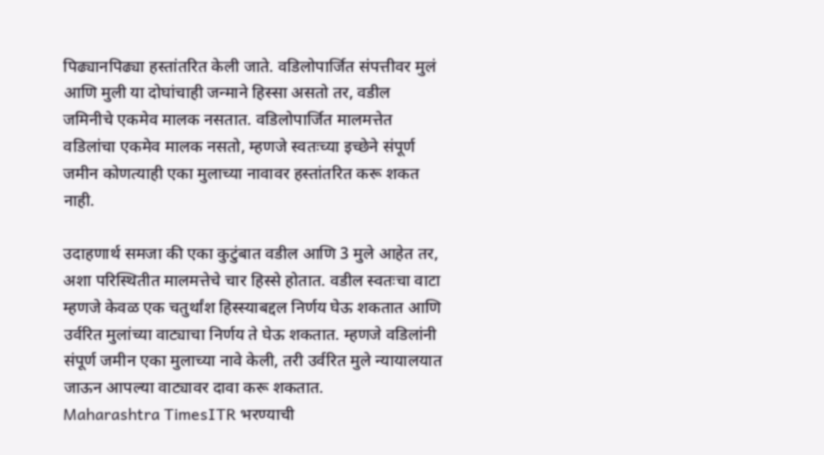पिढ्यानपिढ्या हस्तांतरित केली जाते. वडिलोपार्जित संपत्तीवर मुलं आणि मुली या दोघांचाही जन्माने हिस्सा असतो तर, वडील जमिनीचे एकमेव मालक नसतात. वडिलोपार्जित मालमत्तेत वडिलांचा एकमेव मालक नसतो, म्हणजे स्वतःच्या इच्छेने संपूर्ण जमीन कोणत्याही एका मुलाच्या नावावर हस्तांतरित करू शकत नाही.

उदाहणार्थ समजा की एका कुटुंबात वडील आणि 3 मुले आहेत तर, अशा परिस्थितीत मालमत्तेचे चार हिस्से होतात. वडील स्वतःचा वाटा म्हणजे केवळ एक चतुर्थांश हिस्स्याबद्दल निर्णय घेऊ शकतात आणि उर्वरित मुलांच्या वाट्याचा निर्णय ते घेऊ शकतात. म्हणजे वडिलांनी संपूर्ण जमीन एका मुलाच्या नावे केली, तरी उर्वरित मुले न्यायालयात जाऊन आपल्या वाट्यावर दावा करू शकतात.
Maharashtra TimesITR भरण्याची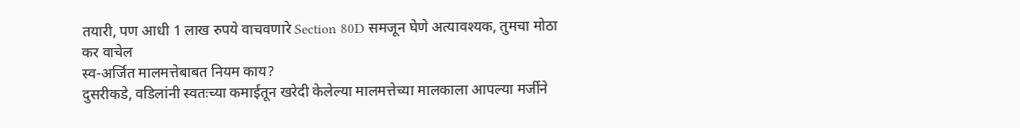तयारी, पण आधी 1 लाख रुपये वाचवणारे Section 80D समजून घेणे अत्यावश्यक, तुमचा मोठा कर वाचेल
स्व-अर्जित मालमत्तेबाबत नियम काय?
दुसरीकडे, वडिलांनी स्वतःच्या कमाईतून खरेदी केलेल्या मालमत्तेच्या मालकाला आपल्या मर्जीने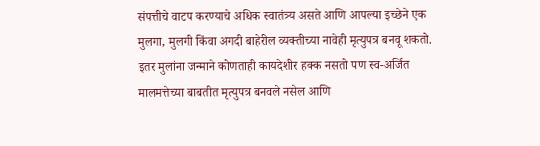संपत्तीचे वाटप करण्याचे अधिक स्वातंत्र्य असते आणि आपल्या इच्छेने एक मुलगा, मुलगी किंवा अगदी बाहेरील व्यक्तीच्या नावेही मृत्युपत्र बनवू शकतो. इतर मुलांना जन्माने कोणताही कायदेशीर हक्क नसतो पण स्व-अर्जित मालमत्तेच्या बाबतीत मृत्युपत्र बनवले नसेल आणि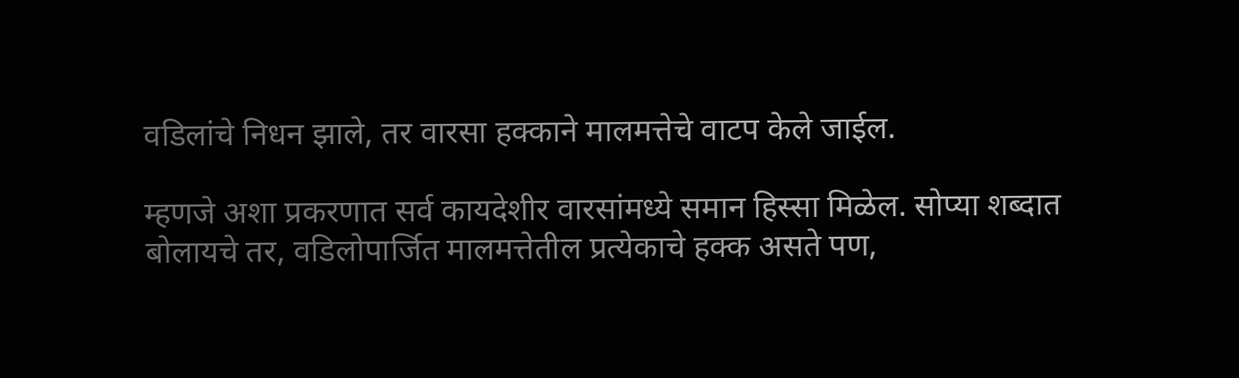वडिलांचे निधन झाले, तर वारसा हक्काने मालमत्तेचे वाटप केले जाईल.

म्हणजे अशा प्रकरणात सर्व कायदेशीर वारसांमध्ये समान हिस्सा मिळेल. सोप्या शब्दात बोलायचे तर, वडिलोपार्जित मालमत्तेतील प्रत्येकाचे हक्क असते पण,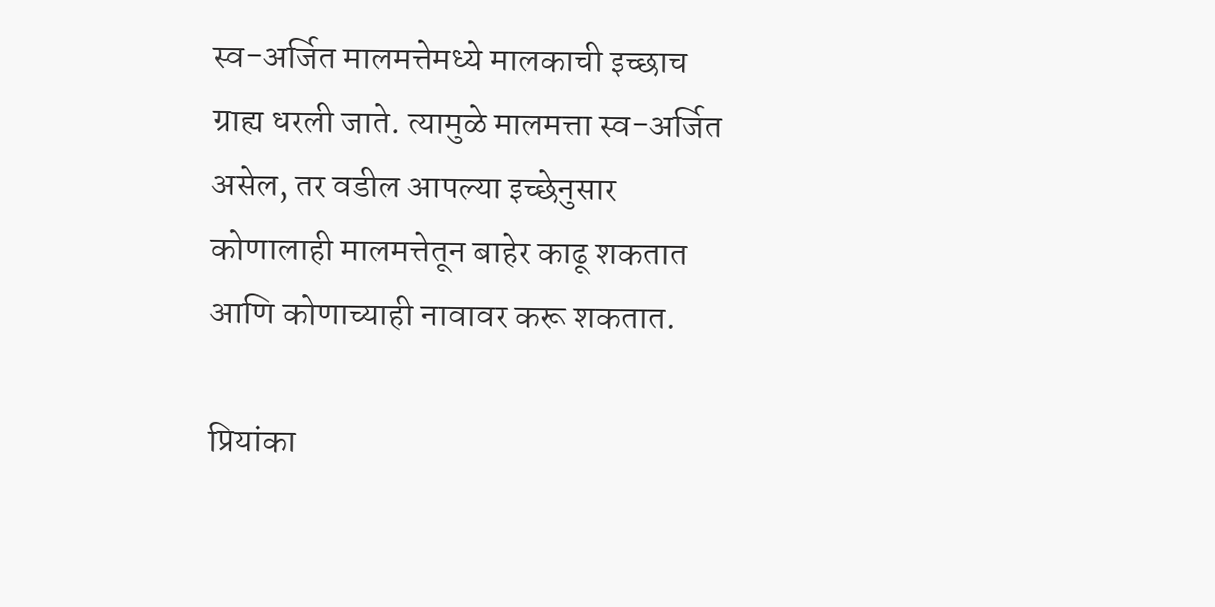स्व-अर्जित मालमत्तेमध्ये मालकाची इच्छाच ग्राह्य धरली जाते. त्यामुळे मालमत्ता स्व-अर्जित असेल, तर वडील आपल्या इच्छेनुसार कोणालाही मालमत्तेतून बाहेर काढू शकतात आणि कोणाच्याही नावावर करू शकतात.

प्रियांका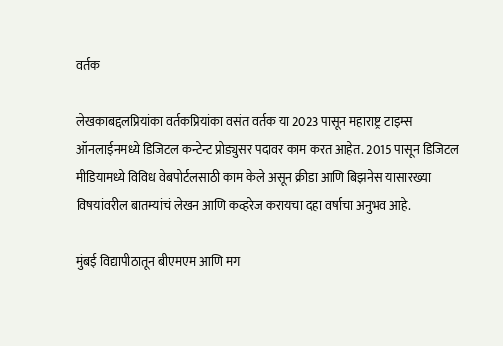वर्तक

लेखकाबद्दलप्रियांका वर्तकप्रियांका वसंत वर्तक या 2023 पासून महाराष्ट्र टाइम्स ऑनलाईनमध्ये डिजिटल कन्टेन्ट प्रोड्युसर पदावर काम करत आहेत. 2015 पासून डिजिटल मीडियामध्ये विविध वेबपोर्टलसाठी काम केले असून क्रीडा आणि बिझनेस यासारख्या विषयांवरील बातम्यांचं लेखन आणि कव्हरेज करायचा दहा वर्षाचा अनुभव आहे.

मुंबई विद्यापीठातून बीएमएम आणि मग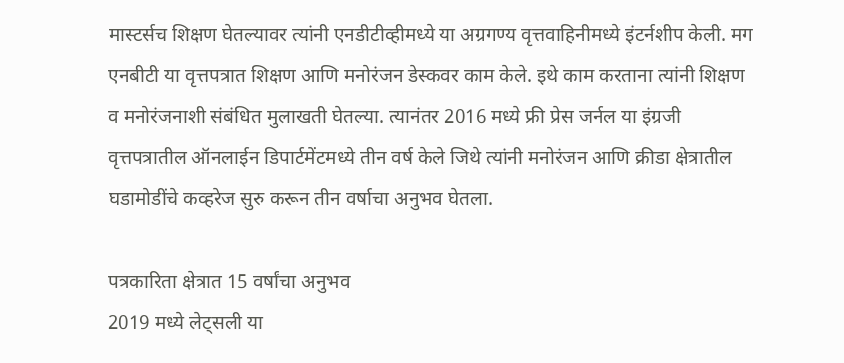मास्टर्सच शिक्षण घेतल्यावर त्यांनी एनडीटीव्हीमध्ये या अग्रगण्य वृत्तवाहिनीमध्ये इंटर्नशीप केली. मग एनबीटी या वृत्तपत्रात शिक्षण आणि मनोरंजन डेस्कवर काम केले. इथे काम करताना त्यांनी शिक्षण व मनोरंजनाशी संबंधित मुलाखती घेतल्या. त्यानंतर 2016 मध्ये फ्री प्रेस जर्नल या इंग्रजी वृत्तपत्रातील ऑनलाईन डिपार्टमेंटमध्ये तीन वर्ष केले जिथे त्यांनी मनोरंजन आणि क्रीडा क्षेत्रातील घडामोडींचे कव्हरेज सुरु करून तीन वर्षाचा अनुभव घेतला.

पत्रकारिता क्षेत्रात 15 वर्षांचा अनुभव
2019 मध्ये लेट्सली या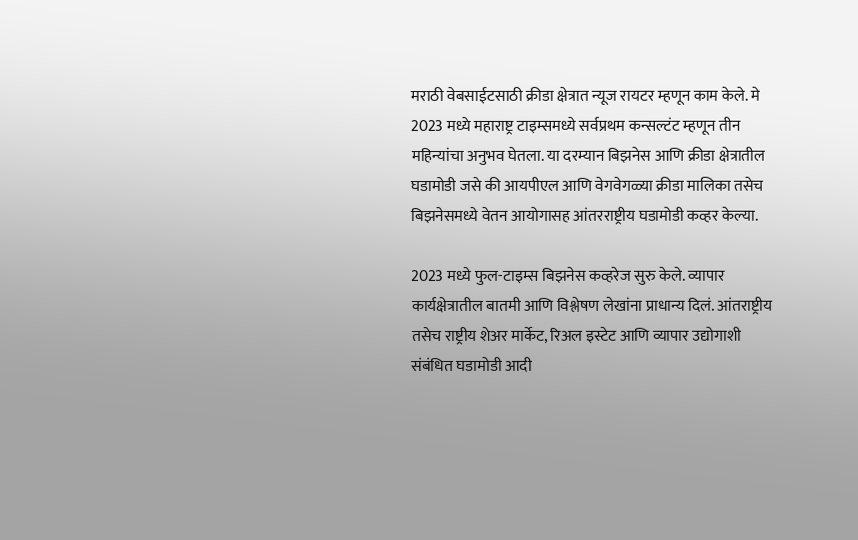मराठी वेबसाईटसाठी क्रीडा क्षेत्रात न्यूज रायटर म्हणून काम केले. मे 2023 मध्ये महाराष्ट्र टाइम्समध्ये सर्वप्रथम कन्सल्टंट म्हणून तीन महिन्यांचा अनुभव घेतला. या दरम्यान बिझनेस आणि क्रीडा क्षेत्रातील घडामोडी जसे की आयपीएल आणि वेगवेगळ्या क्रीडा मालिका तसेच बिझनेसमध्ये वेतन आयोगासह आंतरराष्ट्रीय घडामोडी कव्हर केल्या.

2023 मध्ये फुल-टाइम्स बिझनेस कव्हरेज सुरु केले. व्यापार कार्यक्षेत्रातील बातमी आणि विश्लेषण लेखांना प्राधान्य दिलं. आंतराष्ट्रीय तसेच राष्ट्रीय शेअर मार्केट, रिअल इस्टेट आणि व्यापार उद्योगाशी संबंधित घडामोडी आदी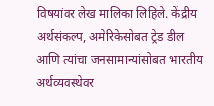विषयांवर लेख मालिका लिहिले. केंद्रीय अर्थसंकल्प, अमेरिकेसोबत ट्रेड डील आणि त्यांचा जनसामान्यांसोबत भारतीय अर्थव्यवस्थेवर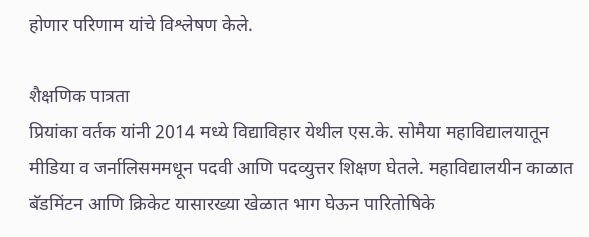होणार परिणाम यांचे विश्लेषण केले.

शैक्षणिक पात्रता
प्रियांका वर्तक यांनी 2014 मध्ये विद्याविहार येथील एस.के. सोमैया महाविद्यालयातून मीडिया व जर्नालिसममधून पदवी आणि पदव्युत्तर शिक्षण घेतले. महाविद्यालयीन काळात बॅडमिंटन आणि क्रिकेट यासारख्या खेळात भाग घेऊन पारितोषिके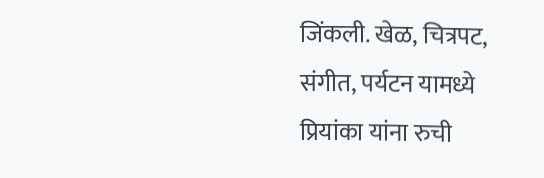जिंकली. खेळ, चित्रपट, संगीत, पर्यटन यामध्ये प्रियांका यांना रुची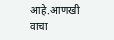आहे.आणखी वाचा